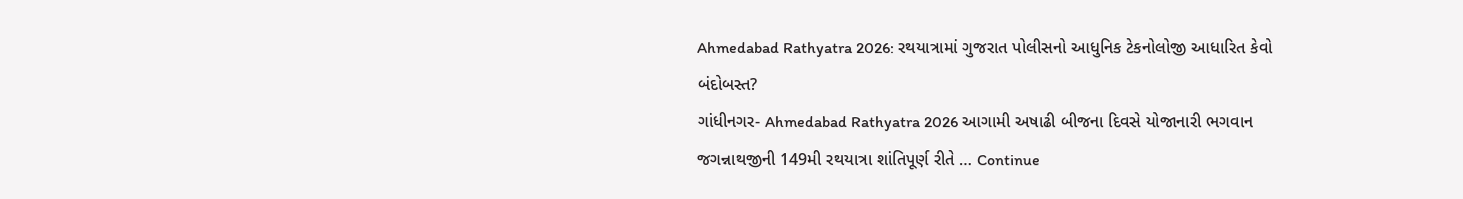Ahmedabad Rathyatra 2026: રથયાત્રામાં ગુજરાત પોલીસનો આધુનિક ટેકનોલોજી આધારિત કેવો બંદોબસ્ત?
ગાંધીનગર- Ahmedabad Rathyatra 2026 આગામી અષાઢી બીજના દિવસે યોજાનારી ભગવાન જગન્નાથજીની 149મી રથયાત્રા શાંતિપૂર્ણ રીતે … Continue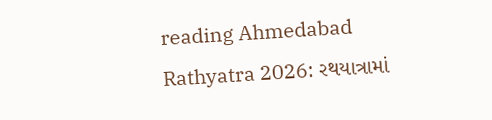reading Ahmedabad Rathyatra 2026: રથયાત્રામાં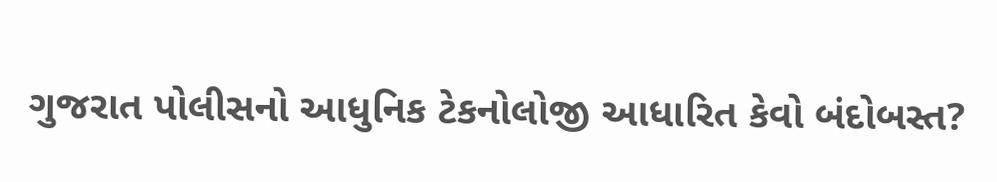ગુજરાત પોલીસનો આધુનિક ટેકનોલોજી આધારિત કેવો બંદોબસ્ત?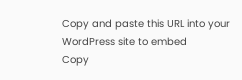Copy and paste this URL into your WordPress site to embed
Copy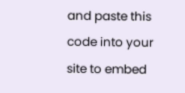and paste this code into your site to embed